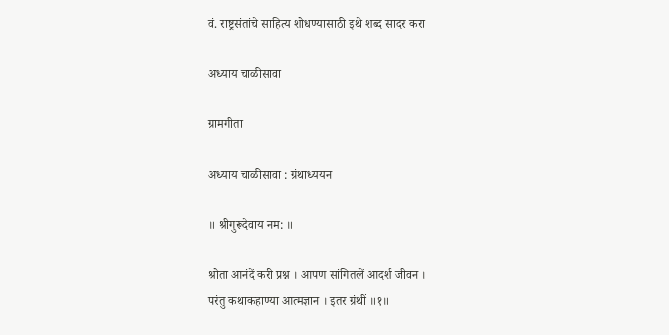वं. राष्ट्रसंतांचे साहित्य शोधण्यासाठी इथे शब्द सादर करा

अध्याय चाळीसावा

ग्रामगीता

अध्याय चाळीसावा : ग्रंथाध्ययन

॥ श्रीगुरूदेवाय नम: ॥

श्रोता आनंदें करी प्रश्न । आपण सांगितलें आदर्श जीवन ।
परंतु कथाकहाण्या आत्मज्ञान । इतर ग्रंथीं ॥१॥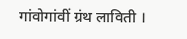गांवोगांवीं ग्रंथ लाविती ।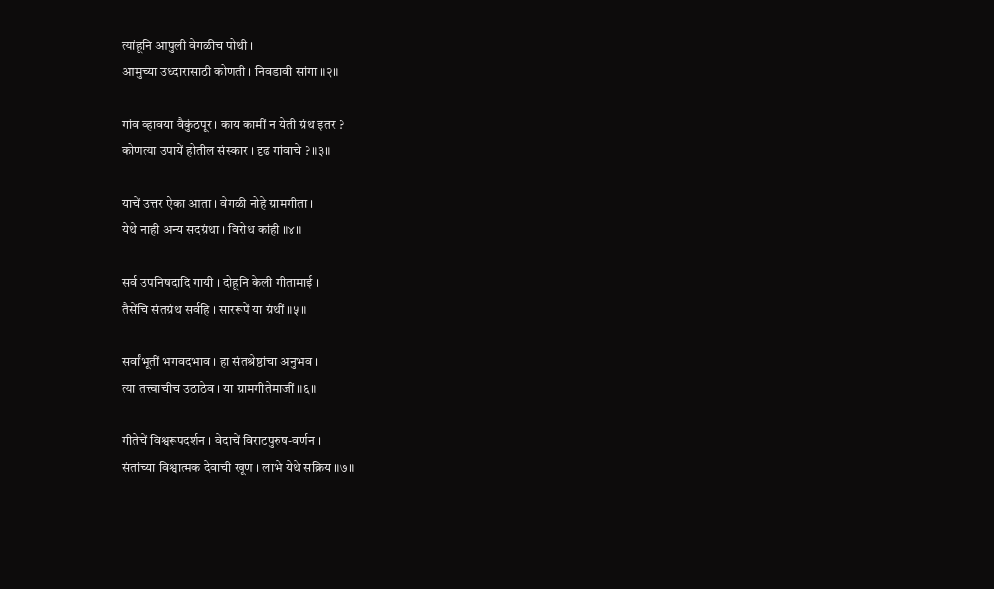त्यांहूनि आपुली वेगळीच पोथी ।
आमुच्या उध्दारासाठी कोणती । निवडावी सांगा ॥२॥

गांव व्हावया वैकुंठपूर । काय कामीं न येती ग्रंथ इतर ?
कोणत्या उपायें होतील संस्कार । दृढ गांवाचे ? ॥३॥

याचें उत्तर ऐका आता । वेगळी नोहे ग्रामगीता ।
येथे नाही अन्य सदग्रंथा । विरोध कांही ॥४॥

सर्व उपनिषदादि गायी । दोहूनि केली गीतामाई ।
तैसेंचि संतग्रंथ सर्वहि । साररूपें या ग्रंथीं ॥५॥

सर्वांभूतीं भगवदभाव । हा संतश्रेष्ठांचा अनुभव ।
त्या तत्त्वाचीच उठाठेव । या ग्रामगीतेमाजीं ॥६॥

गीतेचें विश्वरूपदर्शन । वेदाचें विराटपुरुष-वर्णन ।
संतांच्या विश्वात्मक देवाची खूण । लाभे येथे सक्रिय ॥७॥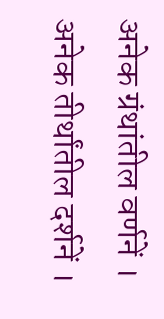अनेक ग्रंथांतील वर्णनें । अनेक तीर्थांतील दर्शनें ।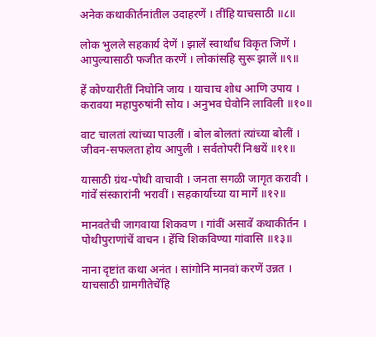अनेक कथाकीर्तनांतील उदाहरणें । तींहि याचसाठी ॥८॥

लोक भुलले सहकार्य देणें । झालें स्वार्थांध विकृत जिणें ।
आपुल्यासाठी फजीत करणें । लोकांसहि सुरू झालें ॥९॥

हें कोण्यारीतीं निघोनि जाय । याचाच शोध आणि उपाय ।
करावया महापुरुषांनी सोय । अनुभव घेवोनि लाविली ॥१०॥

वाट चालतां त्यांच्या पाउलीं । बोल बोलतां त्यांच्या बोलीं ।
जीवन-सफलता होय आपुली । सर्वतोपरीं निश्चयें ॥११॥

यासाठी ग्रंथ-पोथी वाचावी । जनता सगळी जागृत करावी ।
गांवें संस्कारांनी भरावीं । सहकार्याच्या या मार्गें ॥१२॥

मानवतेची जागवाया शिकवण । गांवीं असावें कथाकीर्तन ।
पोथीपुराणांचें वाचन । हेंचि शिकविण्या गांवासि ॥१३॥

नाना दृष्टांत कथा अनंत । सांगोनि मानवां करणें उन्नत ।
याचसाठी ग्रामगीतेचेंहि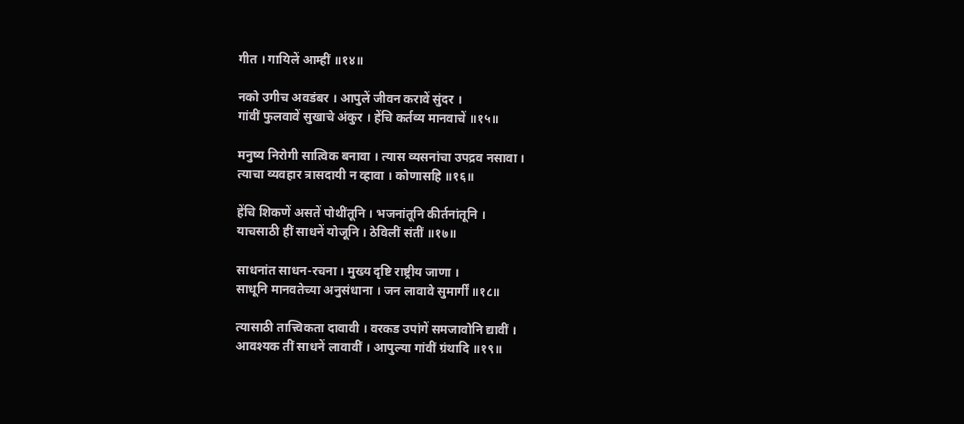गीत । गायिलें आम्हीं ॥१४॥

नको उगीच अवडंबर । आपुलें जीवन करावें सुंदर ।
गांवीं फुलवावें सुखाचे अंकुर । हेंचि कर्तव्य मानवाचें ॥१५॥

मनुष्य निरोगी सात्विक बनावा । त्यास व्यसनांचा उपद्रव नसावा ।
त्याचा व्यवहार त्रासदायी न व्हावा । कोणासहि ॥१६॥

हेंचि शिकणें असतें पोथींतूनि । भजनांतूनि कीर्तनांतूनि ।
याचसाठी हीं साधनें योजूनि । ठेविलीं संतीं ॥१७॥

साधनांत साधन-रचना । मुख्य दृष्टि राष्ट्रीय जाणा ।
साधूनि मानवतेच्या अनुसंधाना । जन लावावे सुमार्गीं ॥१८॥

त्यासाठी तात्त्विकता दावावी । वरकड उपांगें समजावोनि द्यावीं ।
आवश्यक तीं साधनें लावावीं । आपुल्या गांवीं ग्रंथादि ॥१९॥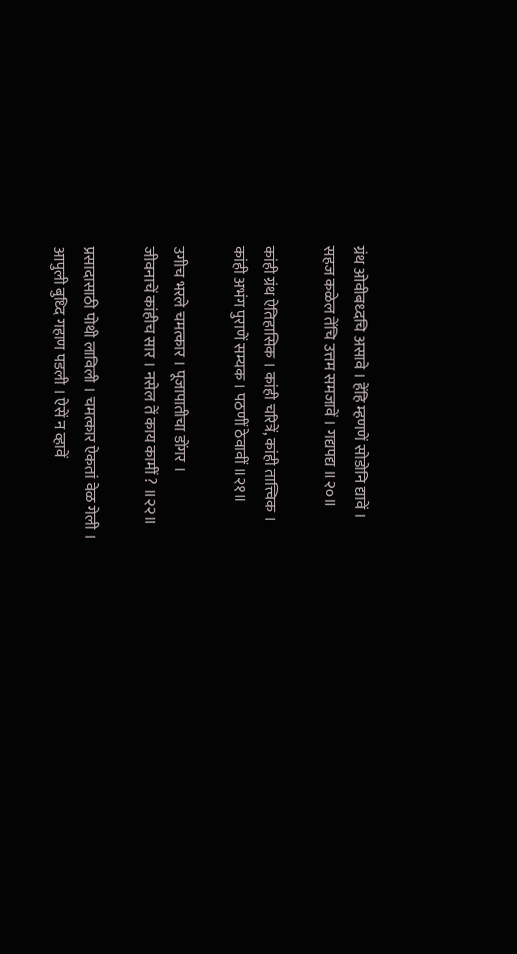ग्रंथ ओवीबध्दचि असावे । हेंहि म्हणणें सोडोनि द्यावें ।
सहज कळेल तेंचि उत्तम समजावें । गद्यपद्य ॥२०॥

कांही ग्रंथ ऐतिहासिक । कांही चरित्रें, कांही तात्त्विक ।
कांही अभंग पुराणें सम्यक । पठणीं ठेवावीं ॥२१॥

उगीच भरले चमत्कार । पूजापातीचा डोंगर ।
जीवनाचें कांहीच सार । नसेल तें काय कामीं ? ॥२२॥

प्रसादासाठी पोथी लाविली । चमत्कार ऐकतां वेळ गेली ।
आपुली बुध्दि गहाण पडली । ऐसें न व्हावें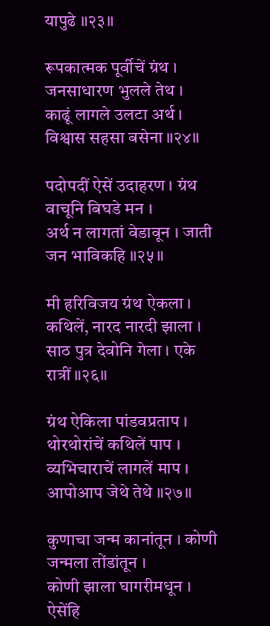यापुढे ॥२३॥

रूपकात्मक पूर्वीचें ग्रंथ । जनसाधारण भुलले तेथ ।
काढूं लागले उलटा अर्थ । विश्वास सहसा बसेना ॥२४॥

पदोपदीं ऐसें उदाहरण । ग्रंथ वाचूनि बिघडे मन ।
अर्थ न लागतां वेडावून । जाती जन भाविकहि ॥२५॥

मी हरिविजय ग्रंथ ऐकला । कथिलें, नारद नारदी झाला ।
साठ पुत्र देवोनि गेला । एके रात्रीं ॥२६॥

ग्रंथ ऐकिला पांडवप्रताप । थोरथोरांचें कथिलें पाप ।
व्यभिचाराचें लागलें माप । आपोआप जेथे तेथे ॥२७॥

कुणाचा जन्म कानांतून । कोणी जन्मला तोंडांतून ।
कोणी झाला घागरीमधून । ऐसेंहि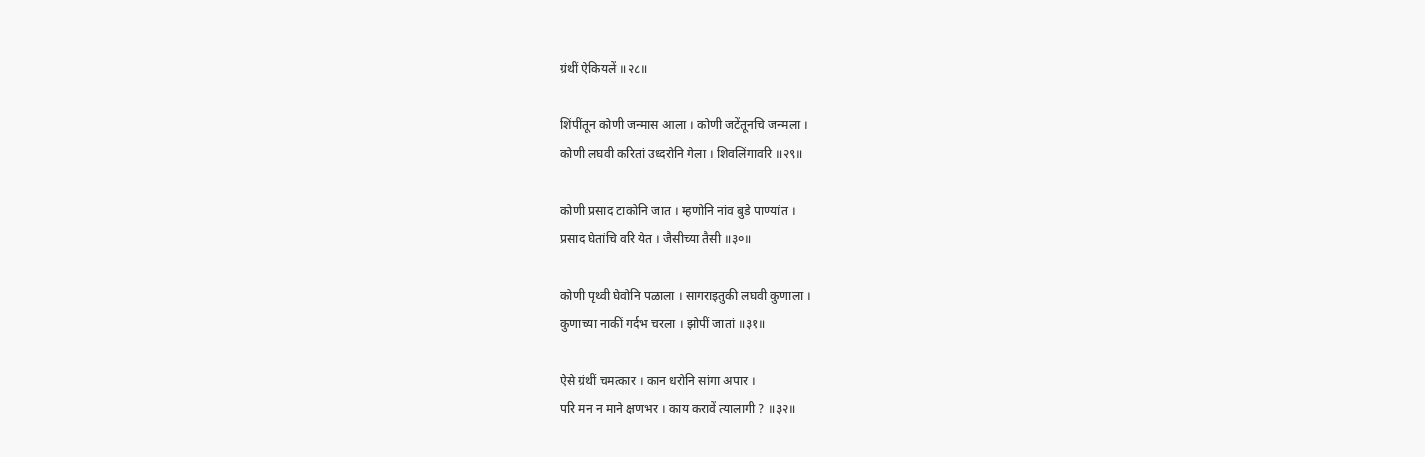ग्रंथीं ऐकियलें ॥२८॥

शिंपींतून कोणी जन्मास आला । कोणी जटेंतूनचि जन्मला ।
कोणी लघवी करितां उध्दरोनि गेला । शिवलिंगावरि ॥२९॥

कोणी प्रसाद टाकोनि जात । म्हणोनि नांव बुडे पाण्यांत ।
प्रसाद घेतांचि वरि येत । जैसीच्या तैसी ॥३०॥

कोणी पृथ्वी घेवोनि पळाला । सागराइतुकी लघवी कुणाला ।
कुणाच्या नाकीं गर्दभ चरला । झोपीं जातां ॥३१॥

ऐसे ग्रंथीं चमत्कार । कान धरोनि सांगा अपार ।
परि मन न माने क्षणभर । काय करावें त्यालागी ? ॥३२॥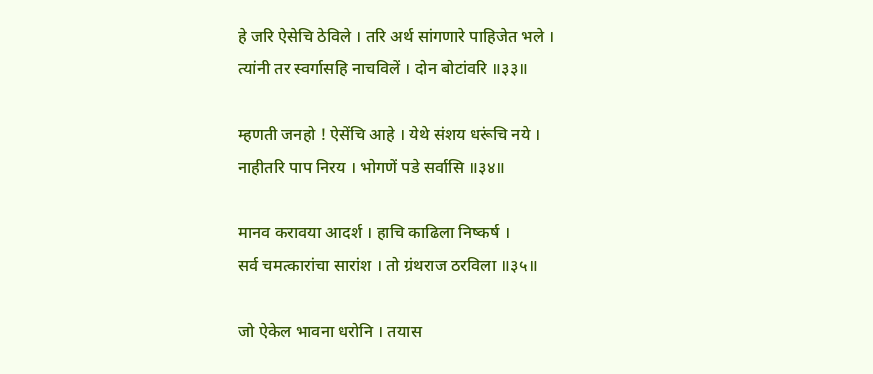हे जरि ऐसेचि ठेविले । तरि अर्थ सांगणारे पाहिजेत भले ।
त्यांनी तर स्वर्गासहि नाचविलें । दोन बोटांवरि ॥३३॥

म्हणती जनहो ! ऐसेंचि आहे । येथे संशय धरूंचि नये ।
नाहीतरि पाप निरय । भोगणें पडे सर्वासि ॥३४॥

मानव करावया आदर्श । हाचि काढिला निष्कर्ष ।
सर्व चमत्कारांचा सारांश । तो ग्रंथराज ठरविला ॥३५॥

जो ऐकेल भावना धरोनि । तयास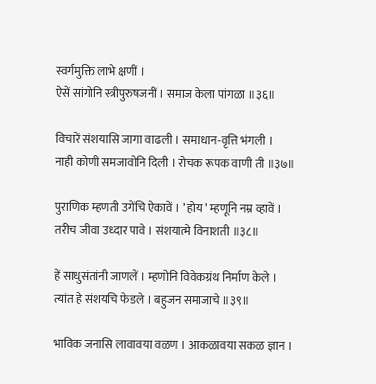स्वर्गमुक्ति लाभे क्षणीं ।
ऐसें सांगोनि स्त्रीपुरुषजनीं । समाज केला पांगळा ॥३६॥

विचारें संशयासि जागा वाढली । समाधान-वृत्ति भंगली ।
नाही कोणी समजावोनि दिली । रोचक रूपक वाणी ती ॥३७॥

पुराणिक म्हणती उगेंचि ऐकावें । ’ होय ’ म्हणूनि नम्र व्हावें ।
तरीच जीवा उध्दार पावे । संशयात्मे विनाशती ॥३८॥

हें साधुसंतांनी जाणलें । म्हणोनि विवेकग्रंथ निर्माण केले ।
त्यांत हे संशयचि फेडले । बहुजन समाजाचे ॥३९॥

भाविक जनासि लावावया वळण । आकळावया सकळ ज्ञान ।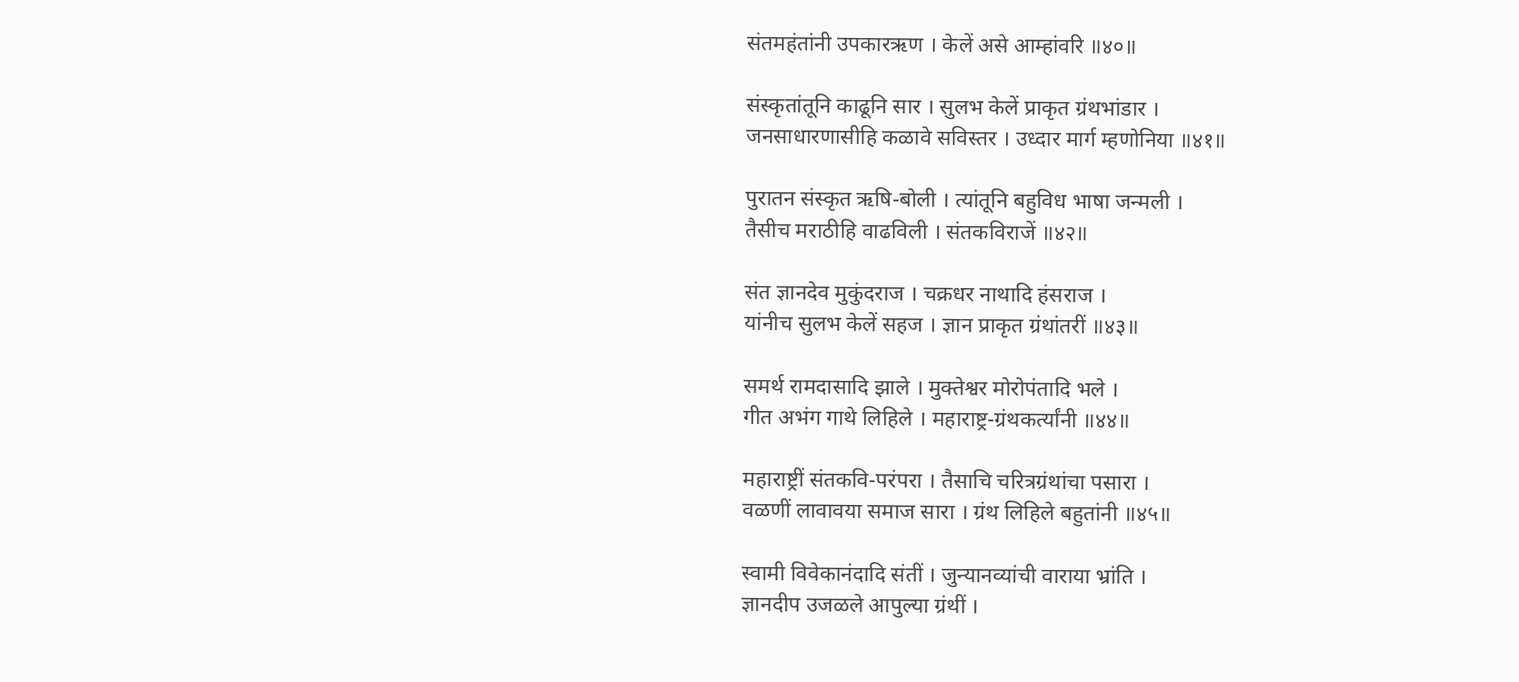संतमहंतांनी उपकारऋण । केलें असे आम्हांवरि ॥४०॥

संस्कृतांतूनि काढूनि सार । सुलभ केलें प्राकृत ग्रंथभांडार ।
जनसाधारणासीहि कळावे सविस्तर । उध्दार मार्ग म्हणोनिया ॥४१॥

पुरातन संस्कृत ऋषि-बोली । त्यांतूनि बहुविध भाषा जन्मली ।
तैसीच मराठीहि वाढविली । संतकविराजें ॥४२॥

संत ज्ञानदेव मुकुंदराज । चक्रधर नाथादि हंसराज ।
यांनीच सुलभ केलें सहज । ज्ञान प्राकृत ग्रंथांतरीं ॥४३॥

समर्थ रामदासादि झाले । मुक्तेश्वर मोरोपंतादि भले ।
गीत अभंग गाथे लिहिले । महाराष्ट्र-ग्रंथकर्त्यांनी ॥४४॥

महाराष्ट्रीं संतकवि-परंपरा । तैसाचि चरित्रग्रंथांचा पसारा ।
वळणीं लावावया समाज सारा । ग्रंथ लिहिले बहुतांनी ॥४५॥

स्वामी विवेकानंदादि संतीं । जुन्यानव्यांची वाराया भ्रांति ।
ज्ञानदीप उजळले आपुल्या ग्रंथीं ।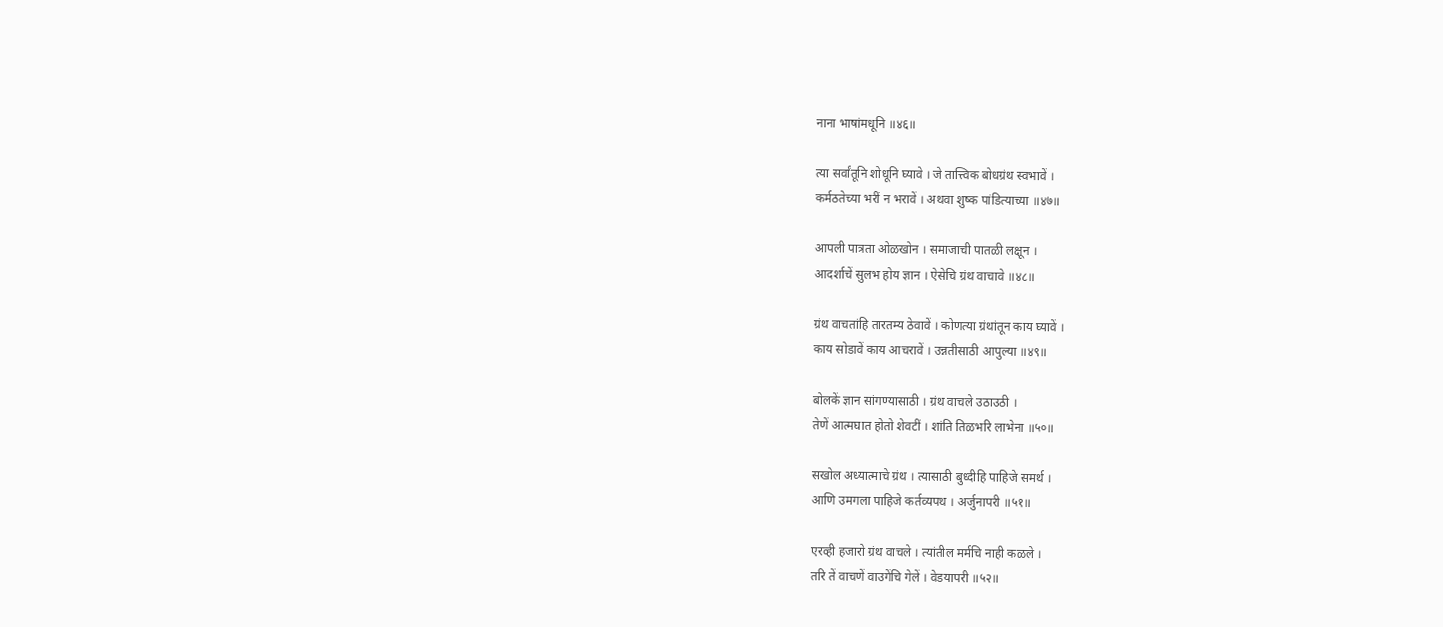नाना भाषांमधूनि ॥४६॥

त्या सर्वांतूनि शोधूनि घ्यावे । जे तात्त्विक बोधग्रंथ स्वभावें ।
कर्मठतेच्या भरीं न भरावें । अथवा शुष्क पांडित्याच्या ॥४७॥

आपली पात्रता ओळखोन । समाजाची पातळी लक्षून ।
आदर्शाचें सुलभ होय ज्ञान । ऐसेचि ग्रंथ वाचावे ॥४८॥

ग्रंथ वाचतांहि तारतम्य ठेवावें । कोणत्या ग्रंथांतून काय घ्यावें ।
काय सोडावें काय आचरावें । उन्नतीसाठी आपुल्या ॥४९॥

बोलकें ज्ञान सांगण्यासाठी । ग्रंथ वाचले उठाउठी ।
तेणें आत्मघात होतो शेवटीं । शांति तिळभरि लाभेना ॥५०॥

सखोल अध्यात्माचे ग्रंथ । त्यासाठी बुध्दीहि पाहिजे समर्थ ।
आणि उमगला पाहिजे कर्तव्यपथ । अर्जुनापरी ॥५१॥

एरव्ही हजारो ग्रंथ वाचले । त्यांतील मर्मचि नाही कळले ।
तरि तें वाचणें वाउगेंचि गेलें । वेडयापरी ॥५२॥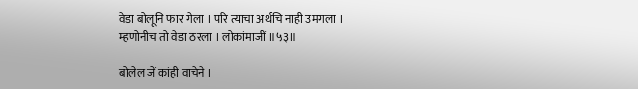वेडा बोलूनि फार गेला । परि त्याचा अर्थचि नाही उमगला ।
म्हणोनीच तो वेडा ठरला । लोकांमाजीं ॥५३॥

बोलेल जें कांही वाचेने ।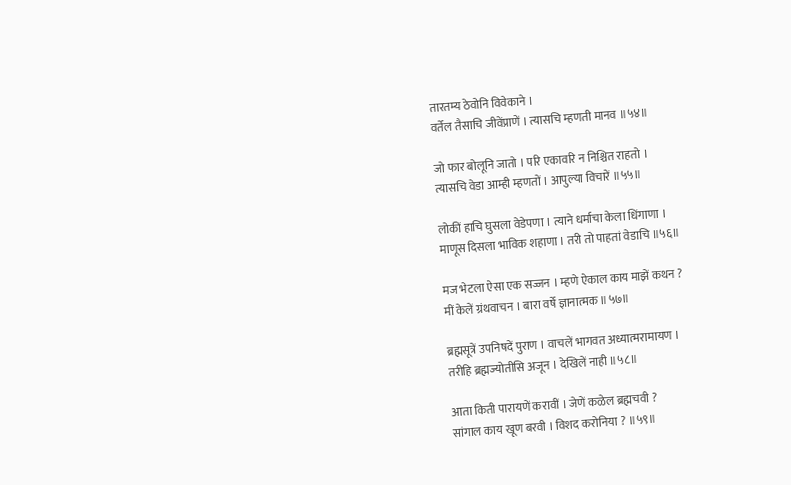तारतम्य ठेवोनि विवेकाने ।
वर्तेल तैसाचि जीवेंप्राणें । त्यासचि म्हणती मानव ॥५४॥

जो फार बोलूनि जातो । परि एकावरि न निश्चित राहतो ।
त्यासचि वेडा आम्ही म्हणतों । आपुल्या विचारें ॥५५॥

लोकीं हाचि घुसला वेडेपणा । त्याने धर्माचा केला धिंगाणा ।
माणूस दिसला भाविक शहाणा । तरी तो पाहतां वेडाचि ॥५६॥

मज भेटला ऐसा एक सज्जन । म्हणे ऐकाल काय माझें कथन ?
मीं केलें ग्रंथवाचन । बारा वर्षे ज्ञानात्मक ॥५७॥

ब्रह्मसूत्रें उपनिषदें पुराण । वाचलें भागवत अध्यात्मरामायण ।
तरीहि ब्रह्मज्योतीसि अजून । देखिलें नाही ॥५८॥

आता किती पारायणें करावीं । जेणें कळेल ब्रह्मचवी ?
सांगाल काय खूण बरवी । विशद करोनिया ? ॥५९॥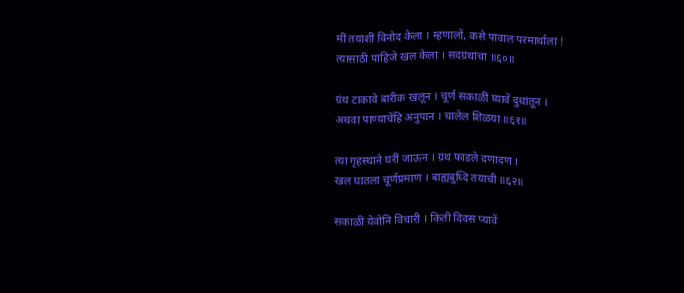मीं तयाशीं विनोद केला । म्हणालों, कसे पावाल परमार्थाला !
त्यासाठी पाहिजे खल केला । सदग्रंथांचा ॥६०॥

ग्रंथ टाकावे बारीक खलून । चूर्ण सकाळीं घ्यावें दुधांतून ।
अथवा पाण्याचेंहि अनुपान । चालेल शिळया ॥६१॥

त्या गृहस्थाने घरीं जाऊन । ग्रंथ फाडले दणादण ।
खल घातला चूर्णप्रमाण । बाह्यबुध्दि तयाची ॥६२॥

सकाळीं येवोनि विचारी । किती दिवस प्यावें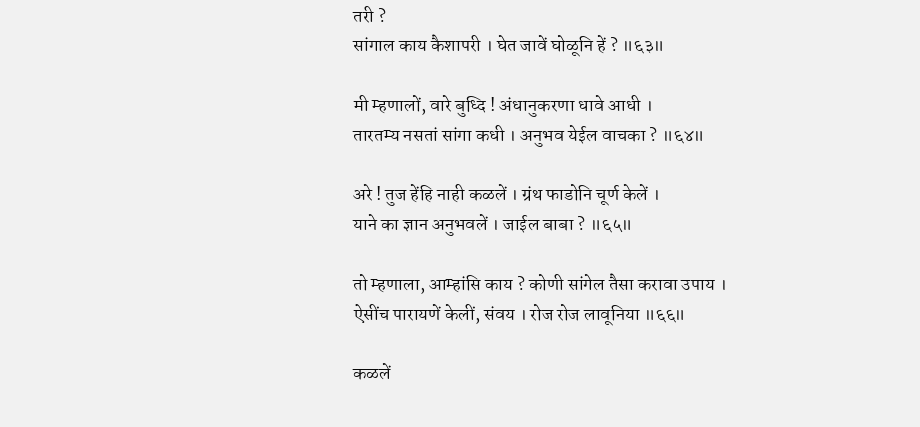तरी ?
सांगाल काय कैशापरी । घेत जावें घोळूनि हें ? ॥६३॥

मी म्हणालों, वारे बुध्दि ! अंधानुकरणा धावे आधी ।
तारतम्य नसतां सांगा कधी । अनुभव येईल वाचका ? ॥६४॥

अरे ! तुज हेंहि नाही कळलें । ग्रंथ फाडोनि चूर्ण केलें ।
याने का ज्ञान अनुभवलें । जाईल बाबा ? ॥६५॥

तो म्हणाला, आम्हांसि काय ? कोणी सांगेल तैसा करावा उपाय ।
ऐसींच पारायणें केलीं, संवय । रोज रोज लावूनिया ॥६६॥

कळलें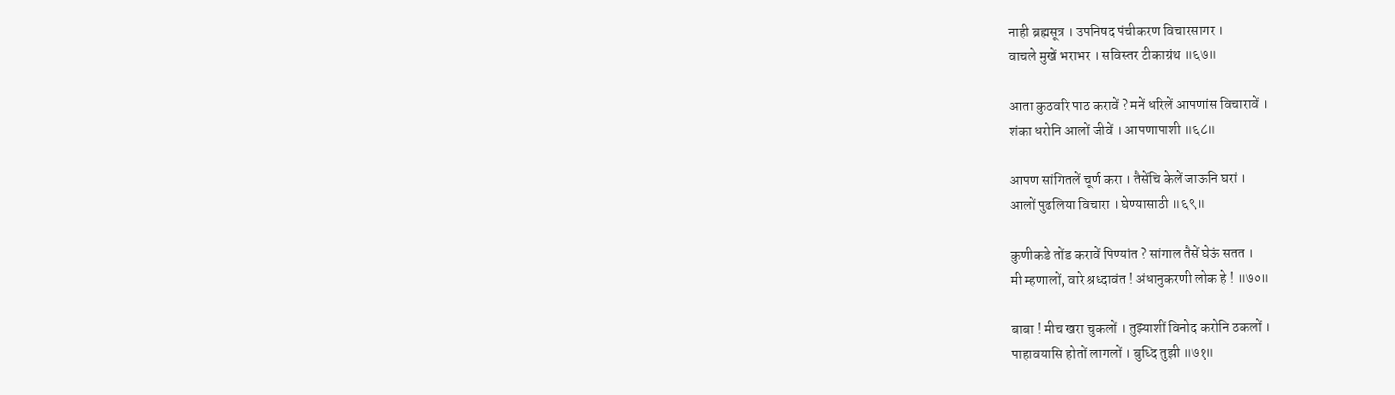नाही ब्रह्मसूत्र । उपनिषद पंचीकरण विचारसागर ।
वाचले मुखें भराभर । सविस्तर टीकाग्रंथ ॥६७॥

आता कुठवरि पाठ करावें ? मनें धरिलें आपणांस विचारावें ।
शंका धरोनि आलों जीवें । आपणापाशी ॥६८॥

आपण सांगितलें चूर्ण करा । तैसेंचि केलें जाऊनि घरां ।
आलों पुढलिया विचारा । घेण्यासाठी ॥६९॥

कुणीकडे तोंड करावें पिण्यांत ? सांगाल तैसें घेऊं सतत ।
मी म्हणालों, वारे श्रध्दावंत ! अंधानुकरणी लोक हे ! ॥७०॥

बाबा ! मीच खरा चुकलों । तुझ्याशीं विनोद करोनि ठकलों ।
पाहावयासि होतों लागलों । बुध्दि तुझी ॥७१॥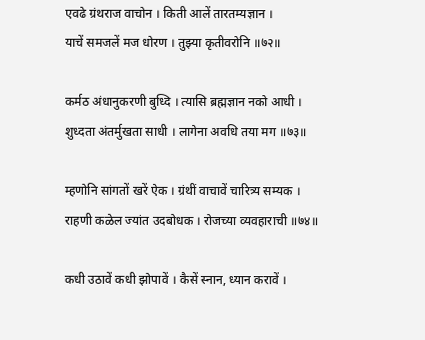एवढे ग्रंथराज वाचोन । किती आलें तारतम्यज्ञान ।
याचें समजलें मज धोरण । तुझ्या कृतीवरोनि ॥७२॥

कर्मठ अंधानुकरणी बुध्दि । त्यासि ब्रह्मज्ञान नको आधी ।
शुध्दता अंतर्मुखता साधी । लागेना अवधि तया मग ॥७३॥

म्हणोनि सांगतों खरें ऐक । ग्रंथीं वाचावें चारित्र्य सम्यक ।
राहणी कळेल ज्यांत उदबोधक । रोजच्या व्यवहाराची ॥७४॥

कधी उठावें कधी झोपावें । कैसें स्नान, ध्यान करावें ।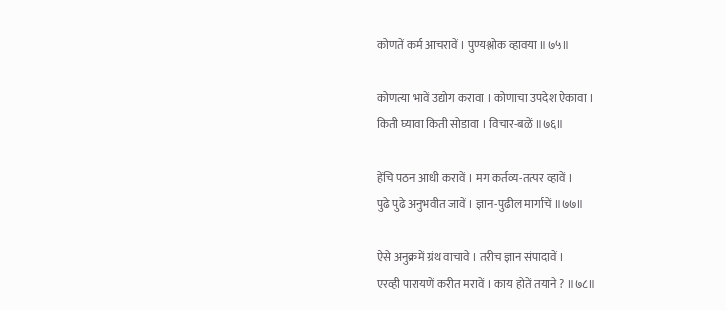कोणतें कर्म आचरावें । पुण्यश्लोक व्हावया ॥७५॥

कोणत्या भावें उद्योग करावा । कोणाचा उपदेश ऐकावा ।
किती घ्यावा किती सोडावा । विचार-बळें ॥७६॥

हेंचि पठन आधी करावें । मग कर्तव्य-तत्पर व्हावें ।
पुढे पुढे अनुभवीत जावें । ज्ञान-पुढील मार्गाचें ॥७७॥

ऐसे अनुक्रमें ग्रंथ वाचावे । तरीच ज्ञान संपादावें ।
एरव्ही पारायणें करीत मरावें । काय होतें तयाने ? ॥७८॥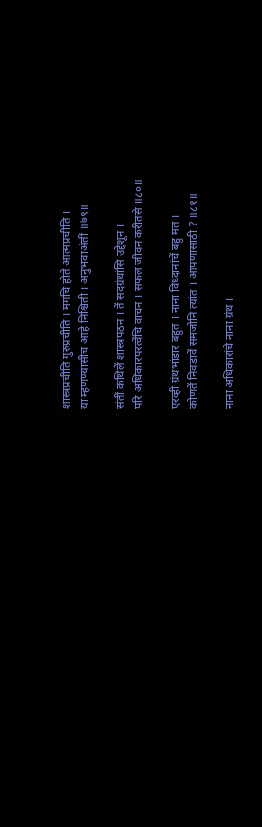शास्त्रप्रचीति गुरुप्रचीति । मगचि होते आत्मप्रचीति ।
या म्हणण्यासीच आहे निश्चिती । अनुभवाअंतीं ॥७९॥

संतीं कथिलें शास्त्रपठन । तें सदग्रंथांसि उद्देशून ।
परि अधिकारपरत्वेंचि वाचन । सफल जीवन करीतसे ॥८०॥

एरव्ही ग्रंथभांडार बहुत । नाना विध्दानांचें बहु मत ।
कोणतें निवडावें समजोनि त्यांत । आपणासाठी ? ॥८१॥

नाना अधिकारांचे नाना ग्रंथ ।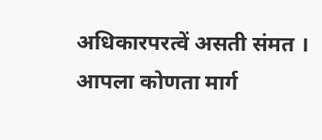अधिकारपरत्वें असती संमत ।
आपला कोणता मार्ग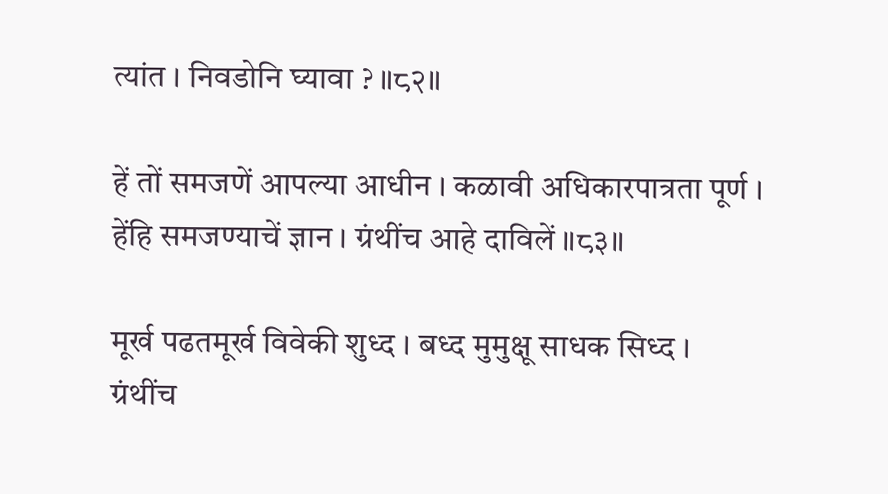त्यांत । निवडोनि घ्यावा ? ॥८२॥

हें तों समजणें आपल्या आधीन । कळावी अधिकारपात्रता पूर्ण ।
हेंहि समजण्याचें ज्ञान । ग्रंथींच आहे दाविलें ॥८३॥

मूर्ख पढतमूर्ख विवेकी शुध्द । बध्द मुमुक्षू साधक सिध्द ।
ग्रंथींच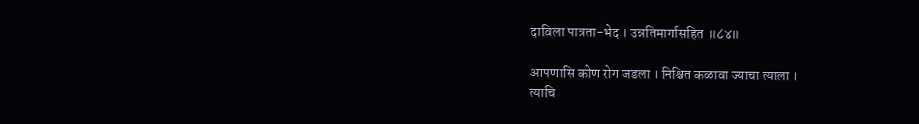दाविला पात्रता-भेद । उन्नतिमार्गासहित ॥८४॥

आपणासि कोण रोग जडला । निश्चित कळावा ज्याचा त्याला ।
त्याचि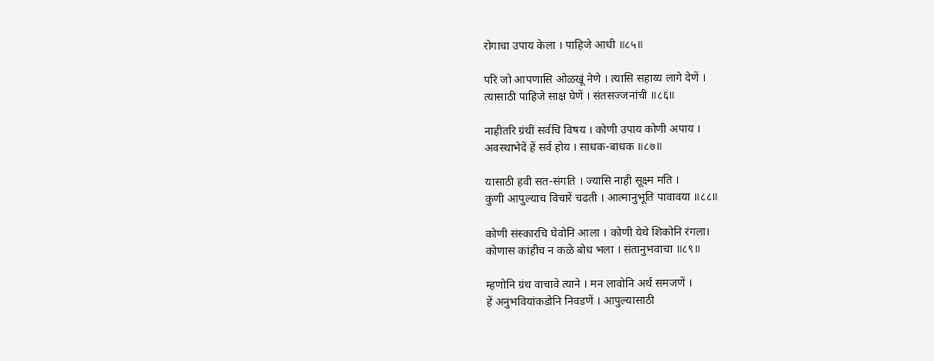रोगाचा उपाय केला । पाहिजे आधी ॥८५॥

परि जो आपणासि ओळखूं नेणे । त्यासि सहाय्य लागे देणें ।
त्यासाठी पाहिजे साक्ष घेणें । संतसज्जनांची ॥८६॥

नाहीतरि ग्रंथीं सर्वचि विषय । कोणी उपाय कोणी अपाय ।
अवस्थाभेदें हें सर्व होय । साधक-बाधक ॥८७॥

यासाठी हवी सत-संगति । ज्यासि नाही सूक्ष्म मति ।
कुणी आपुल्याच विचारें चढती । आत्मानुभूति पावावया ॥८८॥

कोणी संस्कारचि घेवोनि आला । कोणी येथे शिकोनि रंगला।
कोणास कांहीच न कळे बोध भला । संतानुभवाचा ॥८९॥

म्हणोनि ग्रंथ वाचावे त्याने । मन लावोनि अर्थ समजणें ।
हें अनुभवियांकडोनि निवडणें । आपुल्यासाठी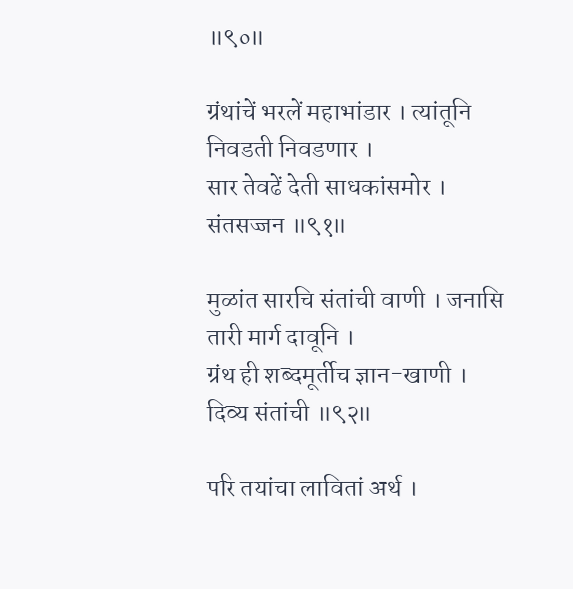॥९०॥

ग्रंथांचें भरलें महाभांडार । त्यांतूनि निवडती निवडणार ।
सार तेवढें देती साधकांसमोर । संतसज्जन ॥९१॥

मुळांत सारचि संतांची वाणी । जनासि तारी मार्ग दावूनि ।
ग्रंथ ही शब्दमूर्तीच ज्ञान-खाणी । दिव्य संतांची ॥९२॥

परि तयांचा लावितां अर्थ ।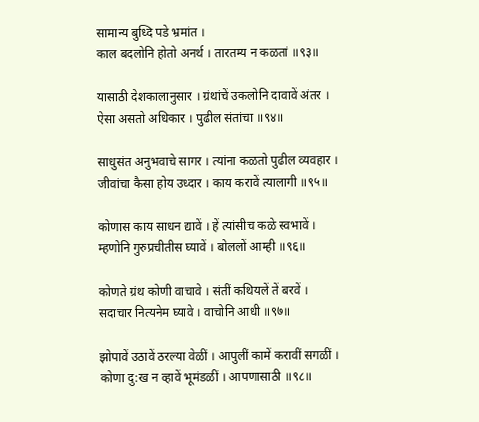सामान्य बुध्दि पडे भ्रमांत ।
काल बदलोनि होतो अनर्थ । तारतम्य न कळतां ॥९३॥

यासाठी देशकालानुसार । ग्रंथांचें उकलोनि दावावें अंतर ।
ऐसा असतो अधिकार । पुढील संतांचा ॥९४॥

साधुसंत अनुभवाचे सागर । त्यांना कळतो पुढील व्यवहार ।
जीवांचा कैसा होय उध्दार । काय करावें त्यालागी ॥९५॥

कोणास काय साधन द्यावें । हें त्यांसीच कळे स्वभावें ।
म्हणोनि गुरुप्रचीतीस घ्यावें । बोललों आम्ही ॥९६॥

कोणते ग्रंथ कोणी वाचावे । संतीं कथियलें तें बरवें ।
सदाचार नित्यनेम घ्यावे । वाचोनि आधी ॥९७॥

झोपावें उठावें ठरल्या वेळीं । आपुलीं कामें करावीं सगळीं ।
कोणा दु:ख न व्हावें भूमंडळीं । आपणासाठी ॥९८॥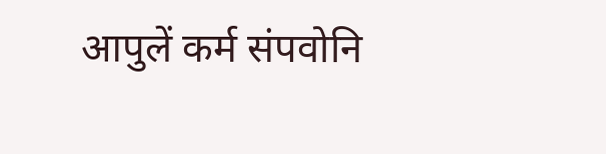आपुलें कर्म संपवोनि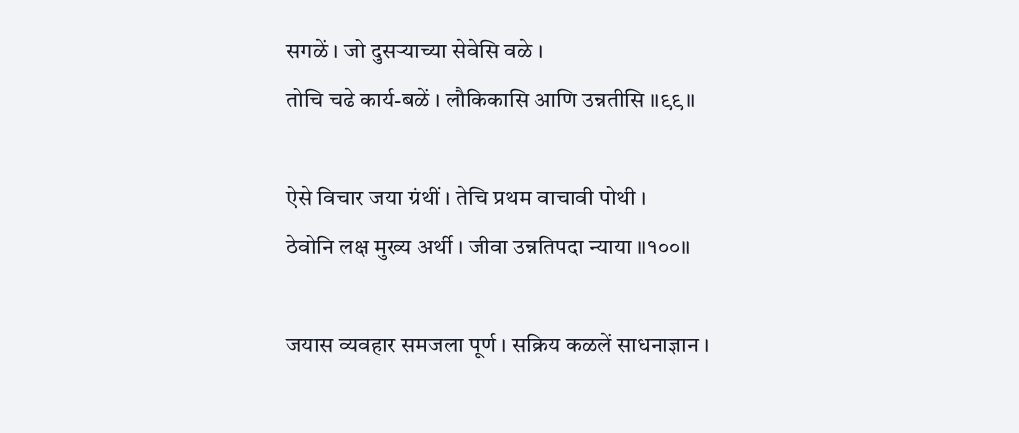सगळें । जो दुसर्‍याच्या सेवेसि वळे ।
तोचि चढे कार्य-बळें । लौकिकासि आणि उन्नतीसि ॥९९॥

ऐसे विचार जया ग्रंथीं । तेचि प्रथम वाचावी पोथी ।
ठेवोनि लक्ष मुख्य अर्थी । जीवा उन्नतिपदा न्याया ॥१००॥

जयास व्यवहार समजला पूर्ण । सक्रिय कळलें साधनाज्ञान ।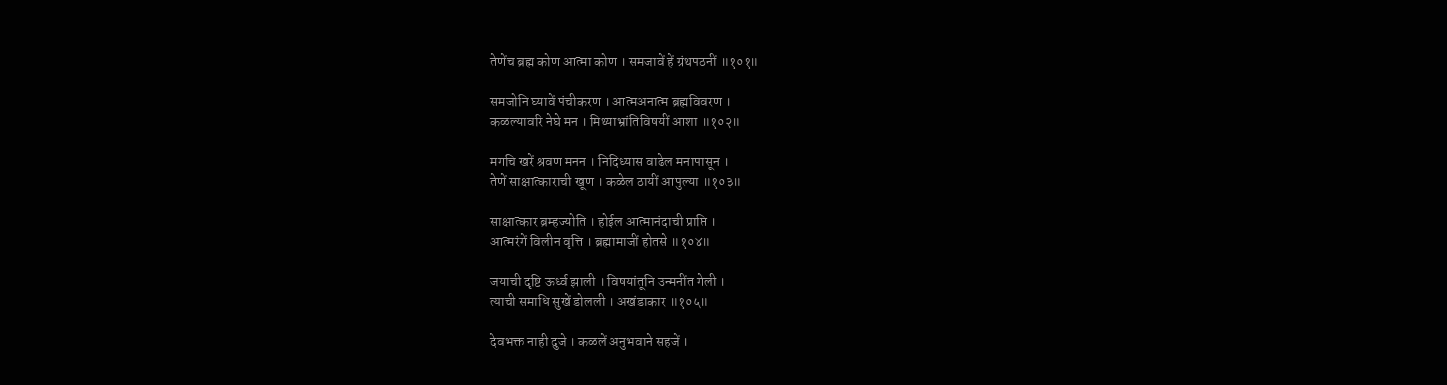तेणेंच ब्रह्म कोण आत्मा कोण । समजावें हें ग्रंथपठनीं ॥१०१॥

समजोनि घ्यावें पंचीकरण । आत्मअनात्म ब्रह्मविवरण ।
कळल्यावरि नेघे मन । मिथ्याभ्रांतिविषयीं आशा ॥१०२॥

मगचि खरें श्रवण मनन । निदिध्यास वाढेल मनापासून ।
तेणें साक्षात्काराची खूण । कळेल ठायीं आपुल्या ॥१०३॥

साक्षात्कार ब्रम्हज्योति । होईल आत्मानंदाची प्राप्ति ।
आत्मरंगें विलीन वृत्ति । ब्रह्मामाजीं होतसे ॥१०४॥

जयाची दृष्टि ऊर्ध्व झाली । विषयांतूनि उन्मनींत गेली ।
त्याची समाधि सुखें डोलली । अखंडाकार ॥१०५॥

देवभक्त नाही दुजे । कळलें अनुभवाने सहजें ।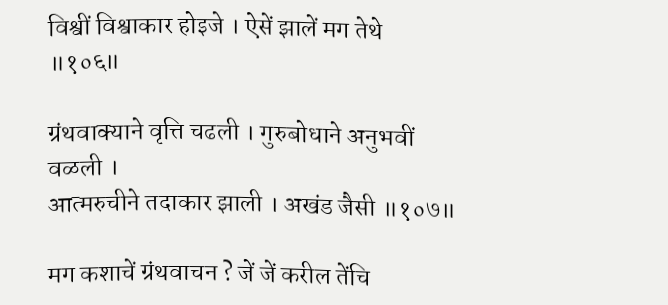विश्वीं विश्वाकार होइजे । ऐसें झालें मग तेथे ॥१०६॥

ग्रंथवाक्याने वृत्ति चढली । गुरुबोधाने अनुभवीं वळली ।
आत्मरुचीने तदाकार झाली । अखंड जैसी ॥१०७॥

मग कशाचें ग्रंथवाचन ? जें जें करील तेंचि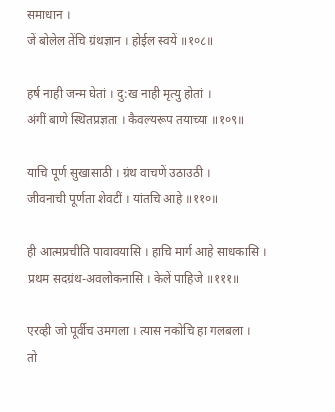समाधान ।
जें बोलेल तेंचि ग्रंथज्ञान । होईल स्वयें ॥१०८॥

हर्ष नाही जन्म घेतां । दु:ख नाही मृत्यु होतां ।
अंगीं बाणे स्थितप्रज्ञता । कैवल्यरूप तयाच्या ॥१०९॥

याचि पूर्ण सुखासाठी । ग्रंथ वाचणें उठाउठी ।
जीवनाची पूर्णता शेवटीं । यांतचि आहे ॥११०॥

ही आत्मप्रचीति पावावयासि । हाचि मार्ग आहे साधकासि ।
प्रथम सदग्रंथ-अवलोकनासि । केलें पाहिजे ॥१११॥

एरव्ही जो पूर्वीच उमगला । त्यास नकोचि हा गलबला ।
तो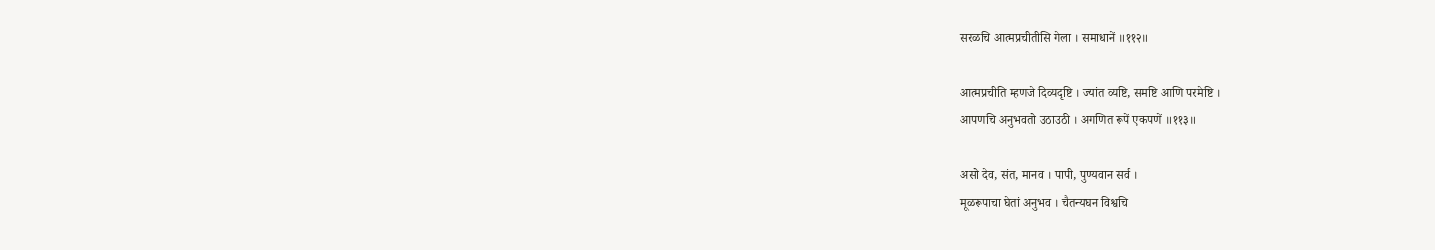सरळचि आत्मप्रचीतीसि गेला । समाधानें ॥११२॥

आत्मप्रचीति म्हणजे दिव्यदृष्टि । ज्यांत व्यष्टि, समष्टि आणि परमेष्टि ।
आपणचि अनुभवतो उठाउठी । अगणित रूपें एकपणें ॥११३॥

असो देव, संत, मानव । पापी, पुण्यवान सर्व ।
मूळरूपाचा घेतां अनुभव । चैतन्यघन विश्वचि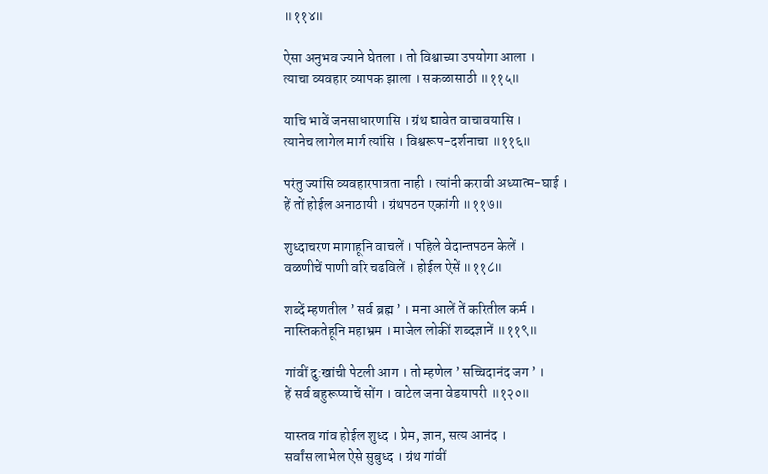॥११४॥

ऐसा अनुभव ज्याने घेतला । तो विश्वाच्या उपयोगा आला ।
त्याचा व्यवहार व्यापक झाला । सकळासाठी ॥११५॥

याचि भावें जनसाधारणासि । ग्रंथ द्यावेत वाचावयासि ।
त्यानेच लागेल मार्ग त्यांसि । विश्वरूप-दर्शनाचा ॥११६॥

परंतु ज्यांसि व्यवहारपात्रता नाही । त्यांनी करावी अध्यात्म-घाई ।
हें तों होईल अनाठायी । ग्रंथपठन एकांगी ॥११७॥

शुध्दाचरण मागाहूनि वाचलें । पहिले वेदान्तपठन केलें ।
वळणीचें पाणी वरि चढविलें । होईल ऐसें ॥११८॥

शब्दें म्हणतील ’ सर्व ब्रह्म ’ । मना आलें तें करितील कर्म ।
नास्तिकतेहूनि महाभ्रम । माजेल लोकीं शब्दज्ञानें ॥११९॥

गांवीं दु:खांची पेटली आग । तो म्हणेल ’ सच्चिदानंद जग ’ ।
हें सर्व बहुरूप्याचें सोंग । वाटेल जना वेडयापरी ॥१२०॥

यास्तव गांव होईल शुध्द । प्रेम, ज्ञान, सत्य आनंद ।
सर्वांस लाभेल ऐसे सुबुध्द । ग्रंथ गांवीं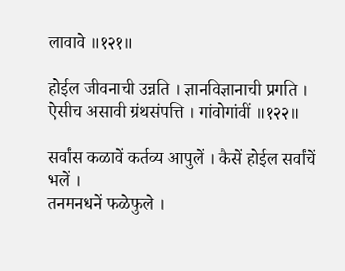लावावे ॥१२१॥

होईल जीवनाची उन्नति । ज्ञानविज्ञानाची प्रगति ।
ऐसीच असावी ग्रंथसंपत्ति । गांवोगांवीं ॥१२२॥

सर्वांस कळावें कर्तव्य आपुलें । कैसें होईल सर्वांचें भलें ।
तनमनधनें फळेफुले ।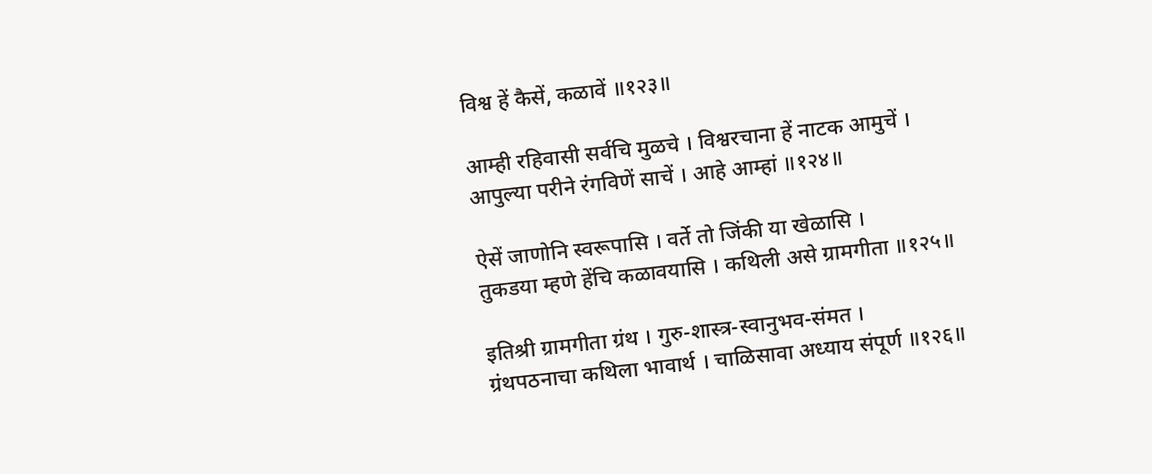विश्व हें कैसें, कळावें ॥१२३॥

आम्ही रहिवासी सर्वचि मुळचे । विश्वरचाना हें नाटक आमुचें ।
आपुल्या परीने रंगविणें साचें । आहे आम्हां ॥१२४॥

ऐसें जाणोनि स्वरूपासि । वर्ते तो जिंकी या खेळासि ।
तुकडया म्हणे हेंचि कळावयासि । कथिली असे ग्रामगीता ॥१२५॥

इतिश्री ग्रामगीता ग्रंथ । गुरु-शास्त्र-स्वानुभव-संमत ।
ग्रंथपठनाचा कथिला भावार्थ । चाळिसावा अध्याय संपूर्ण ॥१२६॥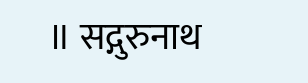॥ सद्गुरुनाथ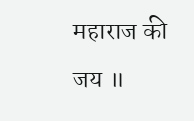महाराज की जय ॥